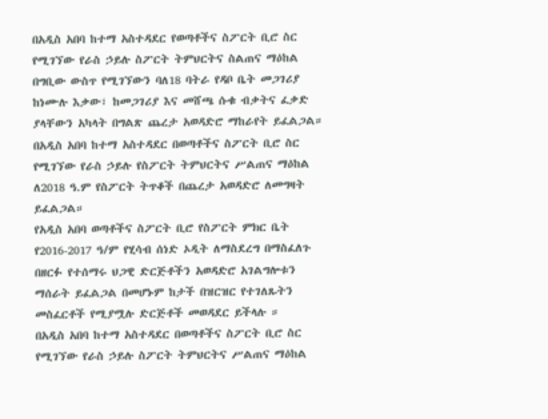በአዲስ አበባ ከተማ አስተዳደር የወጣቶችና ስፖርት ቢሮ ስር የሚገኘው የራስ ኃይሉ ስፖርት ትምህርትና ስልጠና ማዕከል በግቢው ውስጥ የሚገኘውን ባለ18 ባትራ የዳቦ ቤት መጋገሪያ ከነሙሉ እቃው፣ ከመጋገሪያ እና መሸጫ ሱቁ ብቃትና ፈቃድ ያላቸውን አካላት በግልጽ ጨረታ አወዳድሮ ማከራየት ይፈልጋል።
በአዲስ አበባ ከተማ አስተዳደር በወጣቶችና ስፖርት ቢሮ ስር የሚገኘው የራስ ኃይሉ የስፖርት ትምህርትና ሥልጠና ማዕከል ለ2018 ዓ.ም የስፖርት ትጥቆች በጨረታ አወዳድሮ ለመግዛት ይፈልጋል።
የአዲስ አበባ ወጣቶችና ስፖርት ቢሮ የስፖርት ምክር ቤት የ2016-2017 ዓ/ም የሂሳብ ሰነድ ኦዲት ለማስደረግ በማስፈለጉ በዘርፉ የተሰማሩ ህጋዊ ድርጅቶችን አወዳድሮ አገልግሎቱን ማሰራት ይፈልጋል በመሆኑም ከታች በዝርዝር የተገለጹትን መስፈርቶች የሚያሟሉ ድርጅቶች መወዳደር ይችላሉ ።
በአዲስ አበባ ከተማ አስተዳደር በወጣቶችና ስፖርት ቢሮ ስር የሚገኘው የራስ ኃይሉ ስፖርት ትምህርትና ሥልጠና ማዕከል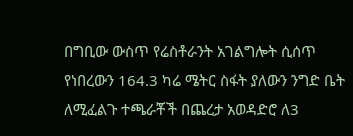በግቢው ውስጥ የሬስቶራንት አገልግሎት ሲሰጥ የነበረውን 164.3 ካሬ ሜትር ስፋት ያለውን ንግድ ቤት ለሚፈልጉ ተጫራቾች በጨረታ አወዳድሮ ለ3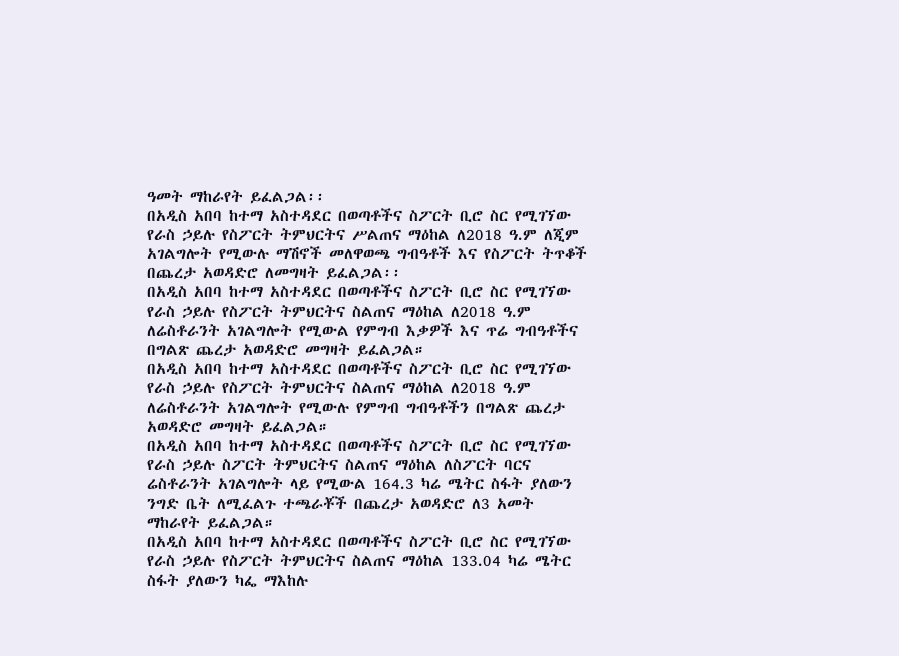ዓመት ማከራየት ይፈልጋል፡፡
በአዲስ አበባ ከተማ አስተዳደር በወጣቶችና ስፖርት ቢሮ ስር የሚገኘው የራስ ኃይሉ የስፖርት ትምህርትና ሥልጠና ማዕከል ለ2018 ዓ.ም ለጂም አገልግሎት የሚውሉ ማሽኖች መለዋወጫ ግብዓቶች እና የስፖርት ትጥቆች በጨረታ አወዳድሮ ለመግዛት ይፈልጋል፡፡
በአዲስ አበባ ከተማ አስተዳደር በወጣቶችና ስፖርት ቢሮ ስር የሚገኘው የራስ ኃይሉ የስፖርት ትምህርትና ስልጠና ማዕከል ለ2018 ዓ.ም ለሬስቶራንት አገልግሎት የሚውል የምግብ እቃዎች እና ጥሬ ግብዓቶችና በግልጽ ጨረታ አወዳድሮ መግዛት ይፈልጋል።
በአዲስ አበባ ከተማ አስተዳደር በወጣቶችና ስፖርት ቢሮ ስር የሚገኘው የራስ ኃይሉ የስፖርት ትምህርትና ስልጠና ማዕከል ለ2018 ዓ.ም ለሬስቶራንት አገልግሎት የሚውሉ የምግብ ግብዓቶችን በግልጽ ጨረታ አወዳድሮ መግዛት ይፈልጋል።
በአዲስ አበባ ከተማ አስተዳደር በወጣቶችና ስፖርት ቢሮ ስር የሚገኘው የራስ ኃይሉ ስፖርት ትምህርትና ስልጠና ማዕከል ለስፖርት ባርና ሬስቶራንት አገልግሎት ላይ የሚውል 164.3 ካሬ ሜትር ስፋት ያለውን ንግድ ቤት ለሚፈልጉ ተጫራቾች በጨረታ አወዳድሮ ለ3 አመት ማከራየት ይፈልጋል።
በአዲስ አበባ ከተማ አስተዳደር በወጣቶችና ስፖርት ቢሮ ስር የሚገኘው የራስ ኃይሉ የስፖርት ትምህርትና ስልጠና ማዕከል 133.04 ካሬ ሜትር ስፋት ያለውን ካፌ ማእከሉ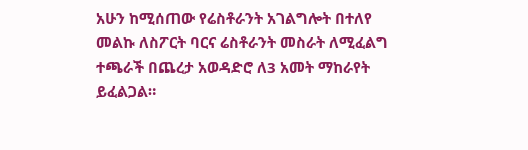አሁን ከሚሰጠው የሬስቶራንት አገልግሎት በተለየ መልኩ ለስፖርት ባርና ሬስቶራንት መስራት ለሚፈልግ ተጫራች በጨረታ አወዳድሮ ለ3 አመት ማከራየት ይፈልጋል።